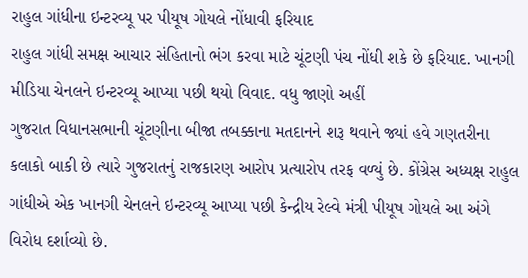રાહુલ ગાંધીના ઇન્ટરવ્યૂ પર પીયૂષ ગોયલે નોંધાવી ફરિયાદ
રાહુલ ગાંધી સમક્ષ આચાર સંહિતાનો ભંગ કરવા માટે ચૂંટણી પંચ નોંધી શકે છે ફરિયાદ. ખાનગી મીડિયા ચેનલને ઇન્ટરવ્યૂ આપ્યા પછી થયો વિવાદ. વધુ જાણો અહીં
ગુજરાત વિધાનસભાની ચૂંટણીના બીજા તબક્કાના મતદાનને શરૂ થવાને જ્યાં હવે ગણતરીના કલાકો બાકી છે ત્યારે ગુજરાતનું રાજકારણ આરોપ પ્રત્યારોપ તરફ વળ્યું છે. કોંગ્રેસ અધ્યક્ષ રાહુલ ગાંધીએ એક ખાનગી ચેનલને ઇન્ટરવ્યૂ આપ્યા પછી કેન્દ્રીય રેલ્વે મંત્રી પીયૂષ ગોયલે આ અંગે વિરોધ દર્શાવ્યો છે.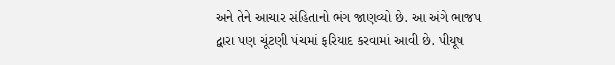અને તેને આચાર સંહિતાનો ભંગ જાણવ્યો છે. આ અંગે ભાજપ દ્વારા પણ ચૂંટણી પંચમાં ફરિયાદ કરવામાં આવી છે. પીયૂષ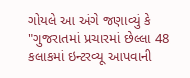ગોયલે આ અંગે જણાવ્યું કે "ગુજરાતમાં પ્રચારમાં છેલ્લા 48 કલાકમાં ઇન્ટરવ્યૂ આપવાની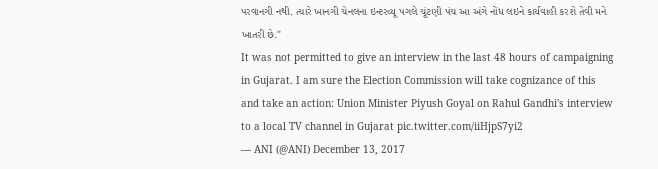પરવાનગી નથી. ત્યારે ખાનગી ચેનલના ઇન્ટરવ્યૂ પગલે ચૂંટણી પંચ આ અંગે નોંધ લઇને કાર્યવાહી કરશે તેવી મને ખાતરી છે."
It was not permitted to give an interview in the last 48 hours of campaigning in Gujarat. I am sure the Election Commission will take cognizance of this and take an action: Union Minister Piyush Goyal on Rahul Gandhi's interview to a local TV channel in Gujarat pic.twitter.com/iiHjpS7yi2
— ANI (@ANI) December 13, 2017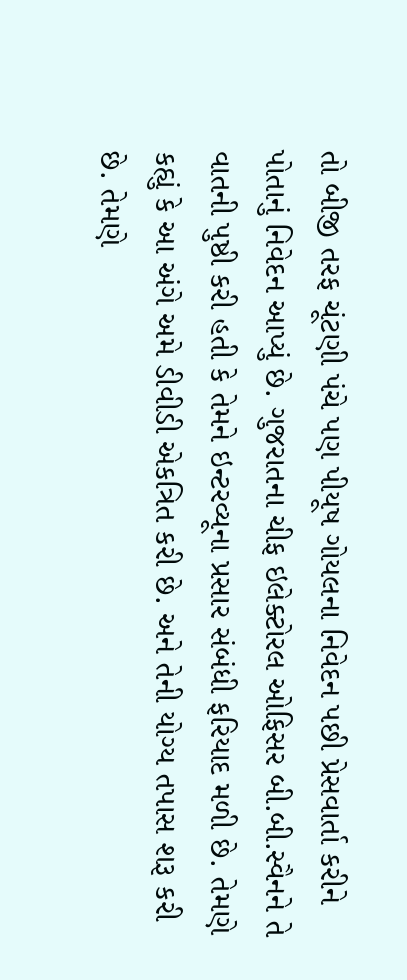તો બીજી તરફ ચૂંટણી પંચે પણ પીયૂષ ગોયલના નિવેદન પછી પ્રેસવાર્તા કરીને પોતાનું નિવેદન આપ્યું છે. ગુજરાતના ચીફ ઇલેક્ટોરલ ઓફિસર બી.બી.સ્વૈનને તે વાતની પુષ્ઠી કરી હતી કે તેમને ઇન્ટરવ્યૂના પ્રસાર સંબંધી ફરિયાદ મળી છે. તેમણે કહ્યું કે આ અંગે અમે ડીવીડી એકત્રિત કરી છે. અને તેની યોગ્ય તપાસ શરૂ કરી છે. તેમણે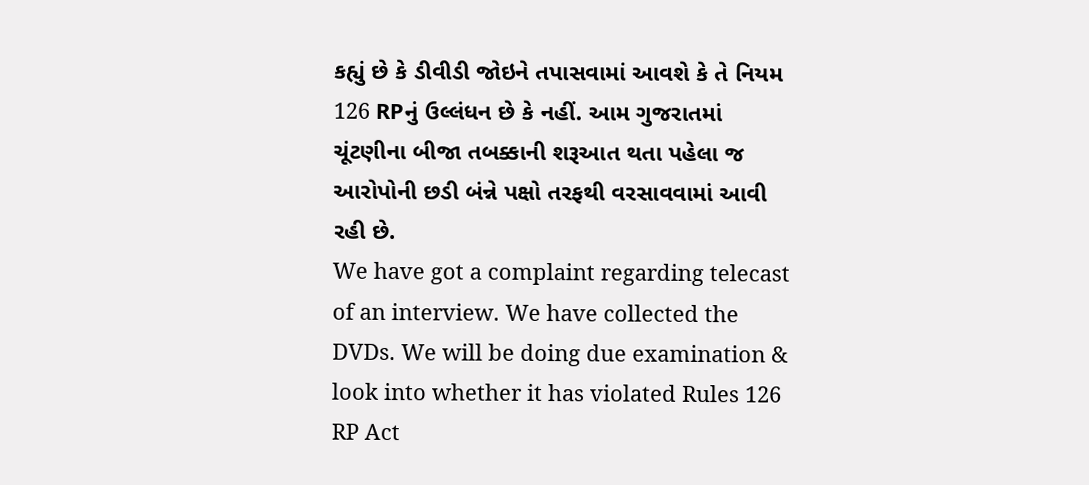કહ્યું છે કે ડીવીડી જોઇને તપાસવામાં આવશે કે તે નિયમ 126 RPનું ઉલ્લંધન છે કે નહીં. આમ ગુજરાતમાં ચૂંટણીના બીજા તબક્કાની શરૂઆત થતા પહેલા જ આરોપોની છડી બંન્ને પક્ષો તરફથી વરસાવવામાં આવી રહી છે.
We have got a complaint regarding telecast of an interview. We have collected the DVDs. We will be doing due examination & look into whether it has violated Rules 126 RP Act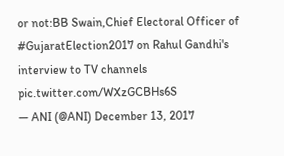or not:BB Swain,Chief Electoral Officer of #GujaratElection2017 on Rahul Gandhi's interview to TV channels pic.twitter.com/WXzGCBHs6S
— ANI (@ANI) December 13, 2017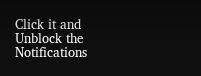Click it and Unblock the Notifications